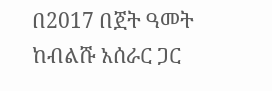በ2017 በጀት ዓመት ከብልሹ አሰራር ጋር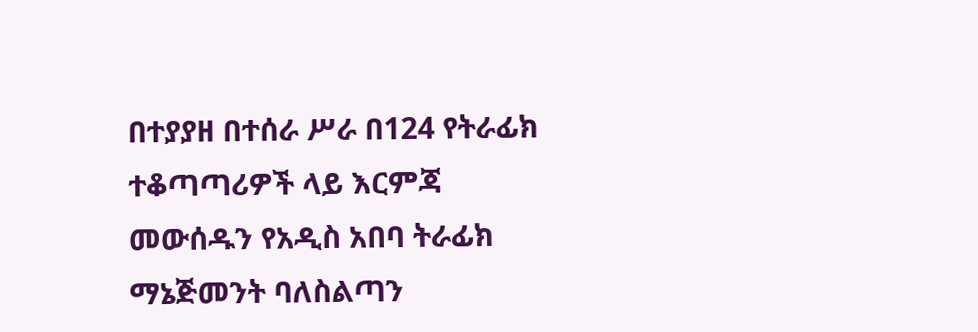በተያያዘ በተሰራ ሥራ በ124 የትራፊክ ተቆጣጣሪዎች ላይ እርምጃ መውሰዱን የአዲስ አበባ ትራፊክ ማኔጅመንት ባለስልጣን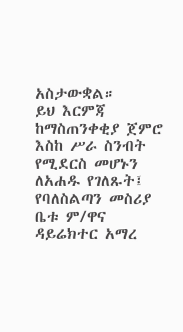አስታውቋል።
ይህ እርምጃ ከማስጠንቀቂያ ጀምሮ እስከ ሥራ ስንብት የሚደርስ መሆኑን ለአሐዱ የገለጹት፤ የባለስልጣን መስሪያ ቤቱ ም/ዋና ዳይሬክተር አማረ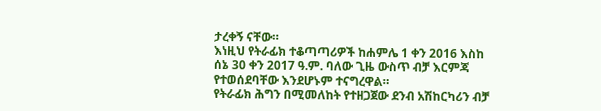ታረቀኝ ናቸው።
እነዚህ የትራፊክ ተቆጣጣሪዎች ከሐምሌ 1 ቀን 2016 እስከ ሰኔ 30 ቀን 2017 ዓ.ም. ባለው ጊዜ ውስጥ ብቻ እርምጃ የተወሰደባቸው እንደሆኑም ተናግረዋል።
የትራፊክ ሕግን በሚመለከት የተዘጋጀው ደንብ አሽከርካሪን ብቻ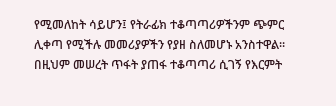የሚመለከት ሳይሆን፤ የትራፊክ ተቆጣጣሪዎችንም ጭምር ሊቀጣ የሚችሉ መመሪያዎችን የያዘ ስለመሆኑ አንስተዋል።
በዚህም መሠረት ጥፋት ያጠፋ ተቆጣጣሪ ሲገኝ የእርምት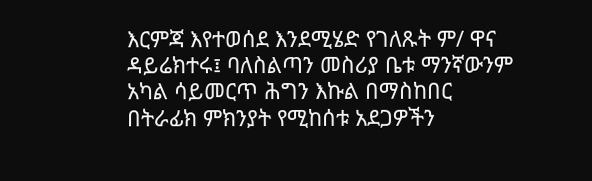እርምጃ እየተወሰደ እንደሚሄድ የገለጹት ም/ ዋና ዳይሬክተሩ፤ ባለስልጣን መስሪያ ቤቱ ማንኛውንም አካል ሳይመርጥ ሕግን እኩል በማስከበር በትራፊክ ምክንያት የሚከሰቱ አደጋዎችን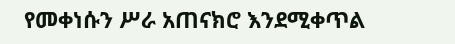የመቀነሱን ሥራ አጠናክሮ እንደሚቀጥል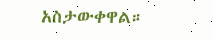አስታውቀዋል።